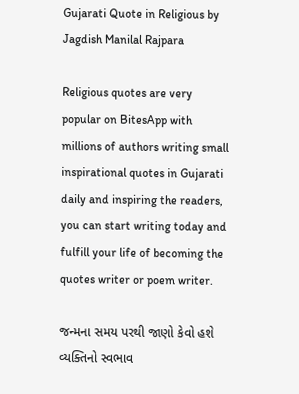Gujarati Quote in Religious by Jagdish Manilal Rajpara

Religious quotes are very popular on BitesApp with millions of authors writing small inspirational quotes in Gujarati daily and inspiring the readers, you can start writing today and fulfill your life of becoming the quotes writer or poem writer.

જન્મના સમય પરથી જાણો કેવો હશે વ્યક્તિનો સ્વભાવ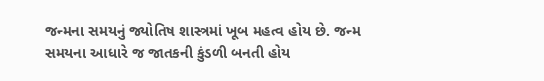જન્મના સમયનું જ્યોતિષ શાસ્ત્રમાં ખૂબ મહત્વ હોય છે. જન્મ સમયના આધારે જ જાતકની કુંડળી બનતી હોય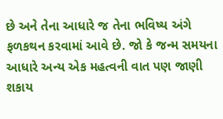છે અને તેના આધારે જ તેના ભવિષ્ય અંગે ફળકથન કરવામાં આવે છે. જો કે જન્મ સમયના આધારે અન્ય એક મહત્વની વાત પણ જાણી શકાય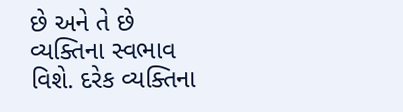છે અને તે છે વ્યક્તિના સ્વભાવ વિશે. દરેક વ્યક્તિના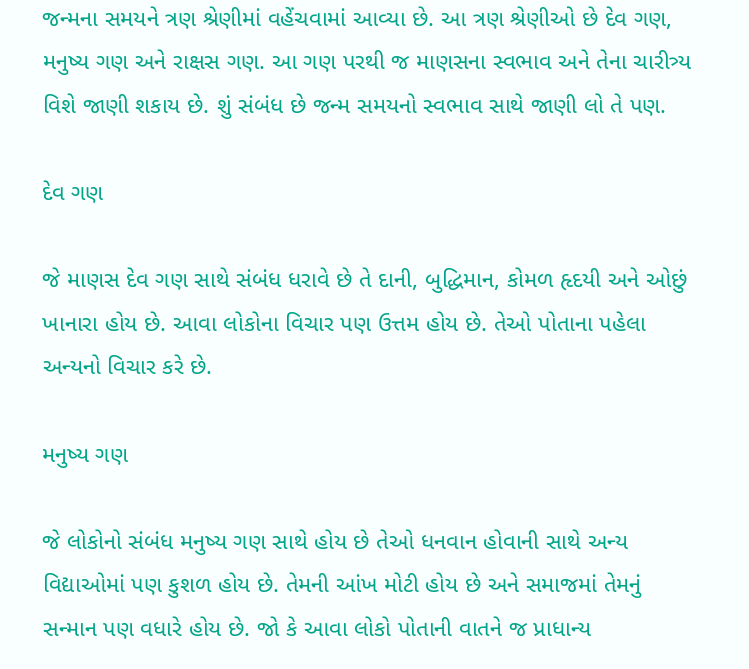જન્મના સમયને ત્રણ શ્રેણીમાં વહેંચવામાં આવ્યા છે. આ ત્રણ શ્રેણીઓ છે દેવ ગણ, મનુષ્ય ગણ અને રાક્ષસ ગણ. આ ગણ પરથી જ માણસના સ્વભાવ અને તેના ચારીત્ર્ય વિશે જાણી શકાય છે. શું સંબંધ છે જન્મ સમયનો સ્વભાવ સાથે જાણી લો તે પણ.

દેવ ગણ

જે માણસ દેવ ગણ સાથે સંબંધ ધરાવે છે તે દાની, બુદ્ધિમાન, કોમળ હૃદયી અને ઓછું ખાનારા હોય છે. આવા લોકોના વિચાર પણ ઉત્તમ હોય છે. તેઓ પોતાના પહેલા અન્યનો વિચાર કરે છે.

મનુષ્ય ગણ

જે લોકોનો સંબંધ મનુષ્ય ગણ સાથે હોય છે તેઓ ધનવાન હોવાની સાથે અન્ય વિદ્યાઓમાં પણ કુશળ હોય છે. તેમની આંખ મોટી હોય છે અને સમાજમાં તેમનું સન્માન પણ વધારે હોય છે. જો કે આવા લોકો પોતાની વાતને જ પ્રાધાન્ય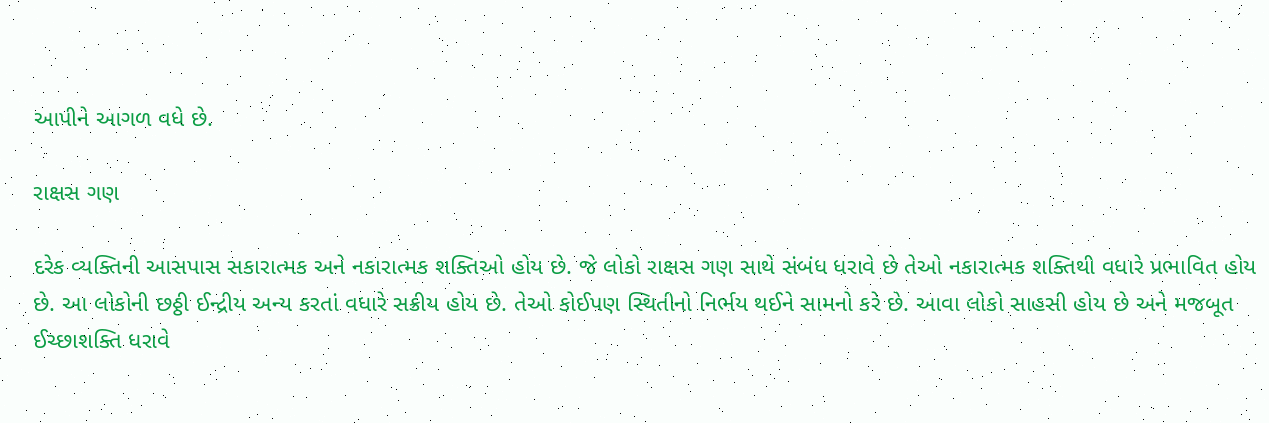આપીને આગળ વધે છે.

રાક્ષસ ગણ

દરેક વ્યક્તિની આસપાસ સકારાત્મક અને નકારાત્મક શક્તિઓ હોય છે. જે લોકો રાક્ષસ ગણ સાથે સંબંધ ધરાવે છે તેઓ નકારાત્મક શક્તિથી વધારે પ્રભાવિત હોય છે. આ લોકોની છઠ્ઠી ઈન્દ્રીય અન્ય કરતાં વધારે સક્રીય હોય છે. તેઓ કોઈપણ સ્થિતીનો નિર્ભય થઈને સામનો કરે છે. આવા લોકો સાહસી હોય છે અને મજબૂત ઈચ્છાશક્તિ ધરાવે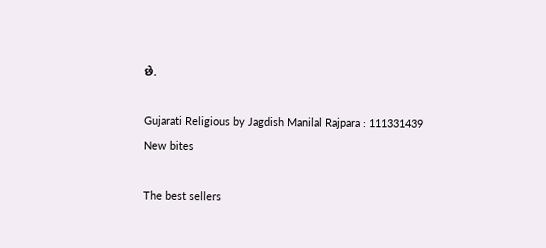છે.

Gujarati Religious by Jagdish Manilal Rajpara : 111331439
New bites

The best sellers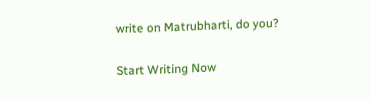write on Matrubharti, do you?

Start Writing Now